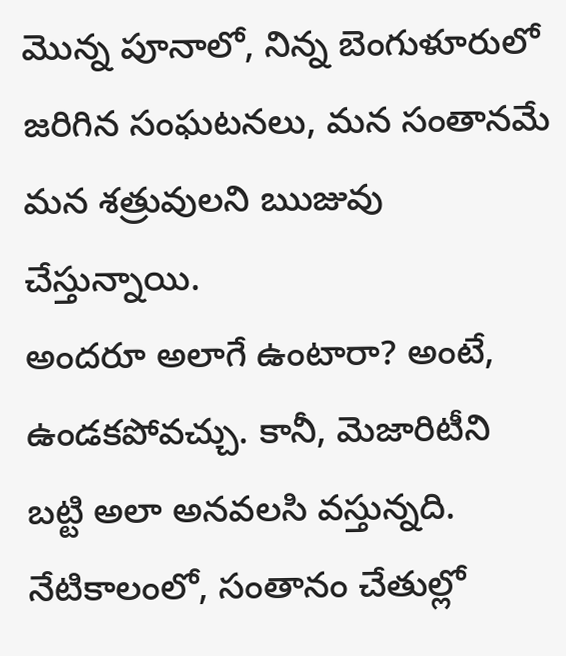మొన్న పూనాలో, నిన్న బెంగుళూరులో జరిగిన సంఘటనలు, మన సంతానమే మన శత్రువులని ఋజువు చేస్తున్నాయి.
అందరూ అలాగే ఉంటారా? అంటే, ఉండకపోవచ్చు. కానీ, మెజారిటీని బట్టి అలా అనవలసి వస్తున్నది. నేటికాలంలో, సంతానం చేతుల్లో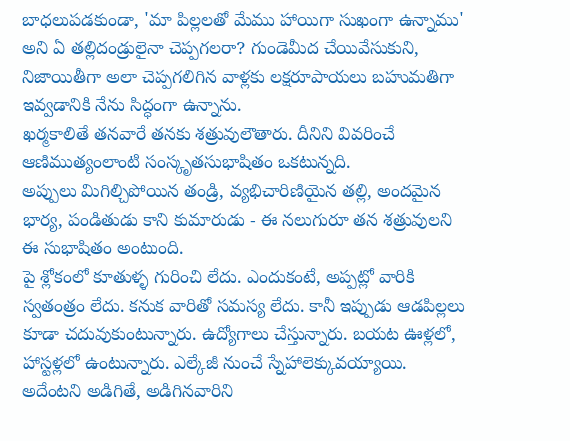బాధలుపడకుండా, 'మా పిల్లలతో మేము హాయిగా సుఖంగా ఉన్నాము' అని ఏ తల్లిదండ్రులైనా చెప్పగలరా? గుండెమీద చేయివేసుకుని, నిజాయితీగా అలా చెప్పగలిగిన వాళ్లకు లక్షరూపాయలు బహుమతిగా ఇవ్వడానికి నేను సిద్ధంగా ఉన్నాను.
ఖర్మకాలితే తనవారే తనకు శత్రువులౌతారు. దీనిని వివరించే ఆణిముత్యంలాంటి సంస్కృతసుభాషితం ఒకటున్నది.
అప్పులు మిగిల్చిపోయిన తండ్రి, వ్యభిచారిణియైన తల్లి, అందమైన భార్య, పండితుడు కాని కుమారుడు - ఈ నలుగురూ తన శత్రువులని ఈ సుభాషితం అంటుంది.
పై శ్లోకంలో కూతుళ్ళ గురించి లేదు. ఎందుకంటే, అప్పట్లో వారికి స్వతంత్రం లేదు. కనుక వారితో సమస్య లేదు. కానీ ఇప్పుడు ఆడపిల్లలు కూడా చదువుకుంటున్నారు. ఉద్యోగాలు చేస్తున్నారు. బయట ఊళ్లలో, హాస్టళ్లలో ఉంటున్నారు. ఎల్కేజీ నుంచే స్నేహాలెక్కువయ్యాయి. అదేంటని అడిగితే, అడిగినవారిని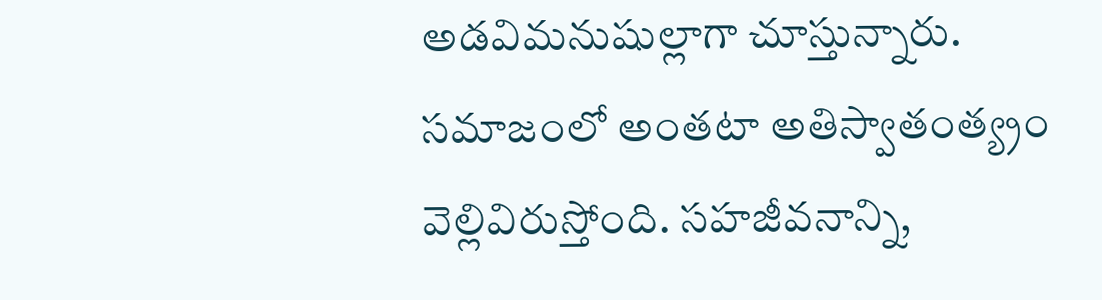అడవిమనుషుల్లాగా చూస్తున్నారు. సమాజంలో అంతటా అతిస్వాతంత్య్రం వెల్లివిరుస్తోంది. సహజీవనాన్ని,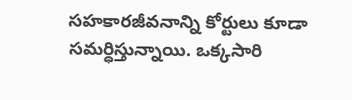సహకారజీవనాన్ని కోర్టులు కూడా సమర్ధిస్తున్నాయి. ఒక్కసారి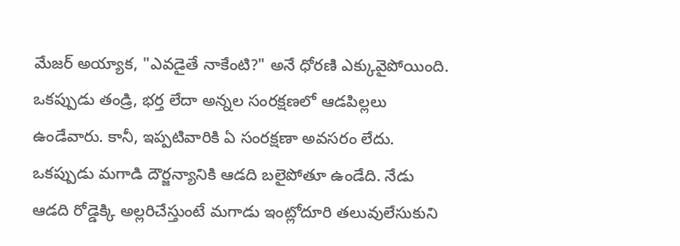మేజర్ అయ్యాక, "ఎవడైతే నాకేంటి?" అనే ధోరణి ఎక్కువైపోయింది.
ఒకప్పుడు తండ్రి, భర్త లేదా అన్నల సంరక్షణలో ఆడపిల్లలు ఉండేవారు. కానీ, ఇప్పటివారికి ఏ సంరక్షణా అవసరం లేదు. ఒకప్పుడు మగాడి దౌర్జన్యానికి ఆడది బలైపోతూ ఉండేది. నేడు ఆడది రోడ్డెక్కి అల్లరిచేస్తుంటే మగాడు ఇంట్లోదూరి తలువులేసుకుని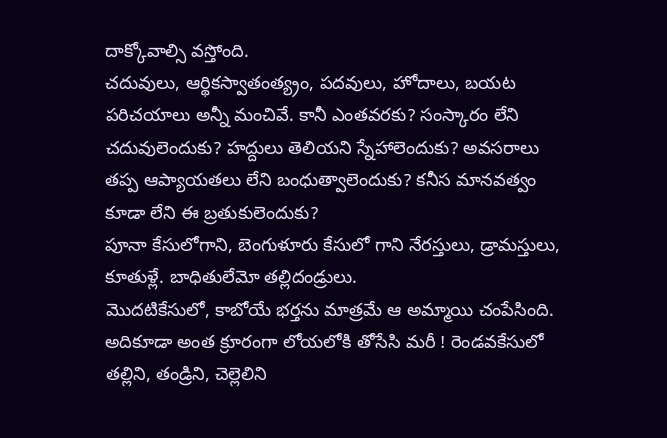దాక్కోవాల్సి వస్తోంది.
చదువులు, ఆర్థికస్వాతంత్య్రం, పదవులు, హోదాలు, బయట పరిచయాలు అన్నీ మంచివే. కానీ ఎంతవరకు? సంస్కారం లేని చదువులెందుకు? హద్దులు తెలియని స్నేహాలెందుకు? అవసరాలు తప్ప ఆప్యాయతలు లేని బంధుత్వాలెందుకు? కనీస మానవత్వం కూడా లేని ఈ బ్రతుకులెందుకు?
పూనా కేసులోగాని, బెంగుళూరు కేసులో గాని నేరస్తులు, డ్రామస్తులు, కూతుళ్లే. బాధితులేమో తల్లిదండ్రులు.
మొదటికేసులో, కాబోయే భర్తను మాత్రమే ఆ అమ్మాయి చంపేసింది. అదికూడా అంత క్రూరంగా లోయలోకి తోసేసి మరీ ! రెండవకేసులో తల్లిని, తండ్రిని, చెల్లెలిని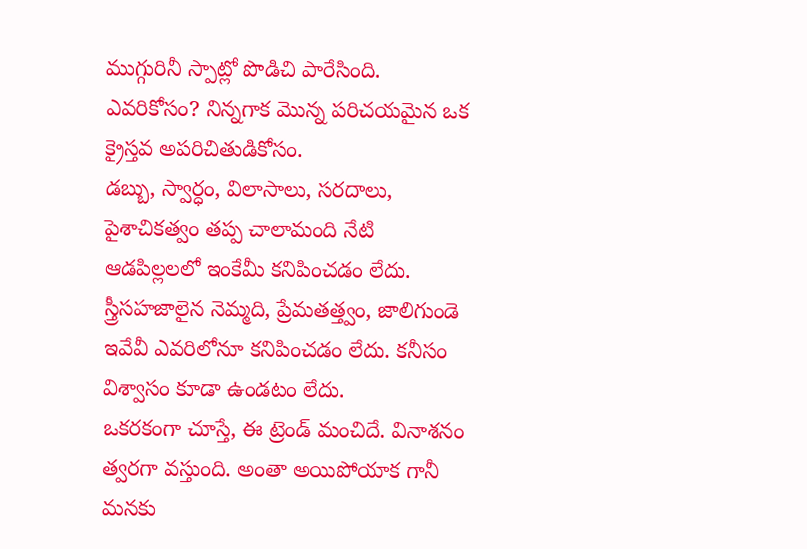ముగ్గురినీ స్పాట్లో పొడిచి పారేసింది. ఎవరికోసం? నిన్నగాక మొన్న పరిచయమైన ఒక క్రైస్తవ అపరిచితుడికోసం.
డబ్బు, స్వార్ధం, విలాసాలు, సరదాలు, పైశాచికత్వం తప్ప చాలామంది నేటి ఆడపిల్లలలో ఇంకేమీ కనిపించడం లేదు. స్త్రీసహజాలైన నెమ్మది, ప్రేమతత్త్వం, జాలిగుండె ఇవేవీ ఎవరిలోనూ కనిపించడం లేదు. కనీసం విశ్వాసం కూడా ఉండటం లేదు.
ఒకరకంగా చూస్తే, ఈ ట్రెండ్ మంచిదే. వినాశనం త్వరగా వస్తుంది. అంతా అయిపోయాక గానీ మనకు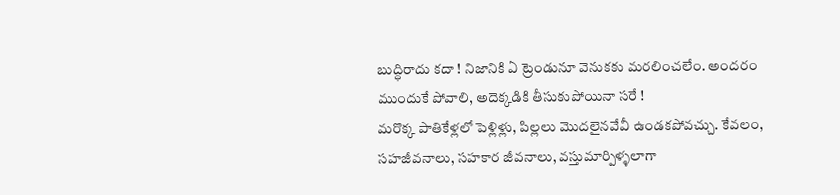బుద్ధిరాదు కదా ! నిజానికి ఏ ట్రెండునూ వెనుకకు మరలించలేం. అందరం ముందుకే పోవాలి, అదెక్కడికి తీసుకుపోయినా సరే !
మరొక్క పాతికేళ్లలో పెళ్లిళ్లు, పిల్లలు మొదలైనవేవీ ఉండకపోవచ్చు. కేవలం, సహజీవనాలు, సహకార జీవనాలు, వస్తుమార్పిళ్ళలాగా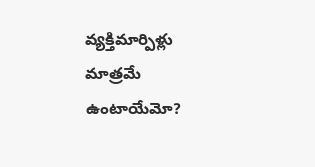వ్యక్తిమార్పిళ్లు మాత్రమే ఉంటాయేమో?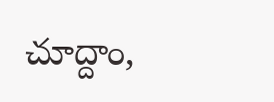చూద్దాం,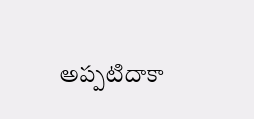అప్పటిదాకా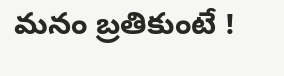మనం బ్రతికుంటే !